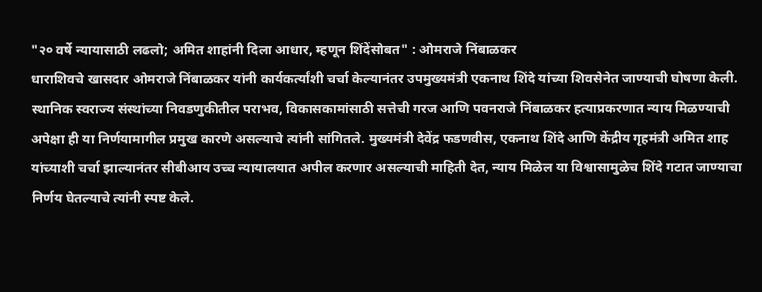"२० वर्षे न्यायासाठी लढलो; अमित शाहांनी दिला आधार, म्हणून शिंदेंसोबत" : ओमराजे निंबाळकर
धाराशिवचे खासदार ओमराजे निंबाळकर यांनी कार्यकर्त्यांशी चर्चा केल्यानंतर उपमुख्यमंत्री एकनाथ शिंदे यांच्या शिवसेनेत जाण्याची घोषणा केली. स्थानिक स्वराज्य संस्थांच्या निवडणुकीतील पराभव, विकासकामांसाठी सत्तेची गरज आणि पवनराजे निंबाळकर हत्याप्रकरणात न्याय मिळण्याची अपेक्षा ही या निर्णयामागील प्रमुख कारणे असल्याचे त्यांनी सांगितले. मुख्यमंत्री देवेंद्र फडणवीस, एकनाथ शिंदे आणि केंद्रीय गृहमंत्री अमित शाह यांच्याशी चर्चा झाल्यानंतर सीबीआय उच्च न्यायालयात अपील करणार असल्याची माहिती देत, न्याय मिळेल या विश्वासामुळेच शिंदे गटात जाण्याचा निर्णय घेतल्याचे त्यांनी स्पष्ट केले.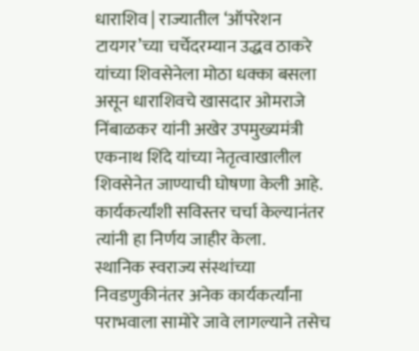धाराशिव | राज्यातील ‘ऑपरेशन टायगर’च्या चर्चेदरम्यान उद्धव ठाकरे यांच्या शिवसेनेला मोठा धक्का बसला असून धाराशिवचे खासदार ओमराजे निंबाळकर यांनी अखेर उपमुख्यमंत्री एकनाथ शिंदे यांच्या नेतृत्वाखालील शिवसेनेत जाण्याची घोषणा केली आहे. कार्यकर्त्यांशी सविस्तर चर्चा केल्यानंतर त्यांनी हा निर्णय जाहीर केला.
स्थानिक स्वराज्य संस्थांच्या निवडणुकीनंतर अनेक कार्यकर्त्यांना पराभवाला सामोरे जावे लागल्याने तसेच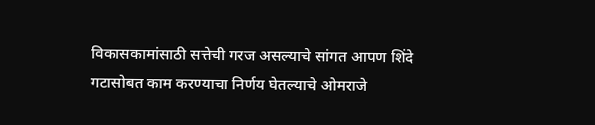विकासकामांसाठी सत्तेची गरज असल्याचे सांगत आपण शिंदे गटासोबत काम करण्याचा निर्णय घेतल्याचे ओमराजे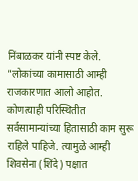निंबाळकर यांनी स्पष्ट केले.
"लोकांच्या कामासाठी आम्ही राजकारणात आलो आहोत. कोणत्याही परिस्थितीत सर्वसामान्यांच्या हितासाठी काम सुरू राहिले पाहिजे. त्यामुळे आम्ही शिवसेना (शिंदे) पक्षात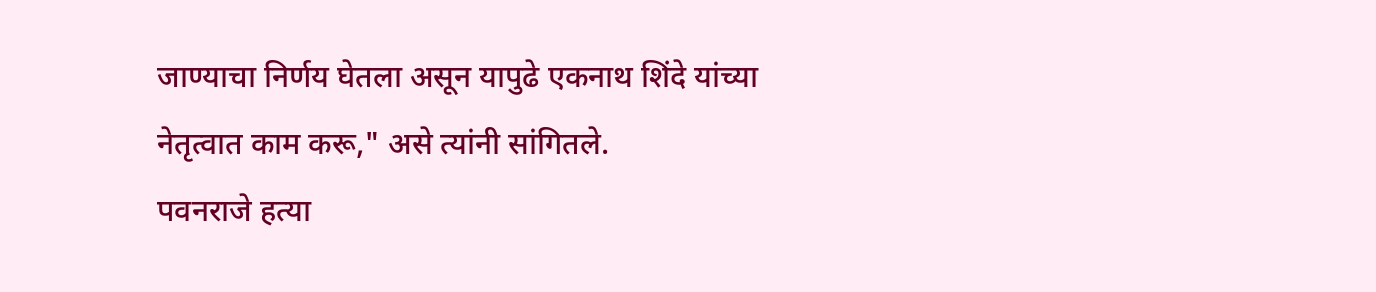जाण्याचा निर्णय घेतला असून यापुढे एकनाथ शिंदे यांच्या नेतृत्वात काम करू," असे त्यांनी सांगितले.
पवनराजे हत्या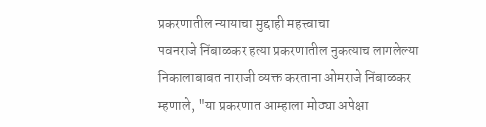प्रकरणातील न्यायाचा मुद्दाही महत्त्वाचा
पवनराजे निंबाळकर हत्या प्रकरणातील नुकत्याच लागलेल्या निकालाबाबत नाराजी व्यक्त करताना ओमराजे निंबाळकर म्हणाले, "या प्रकरणात आम्हाला मोठ्या अपेक्षा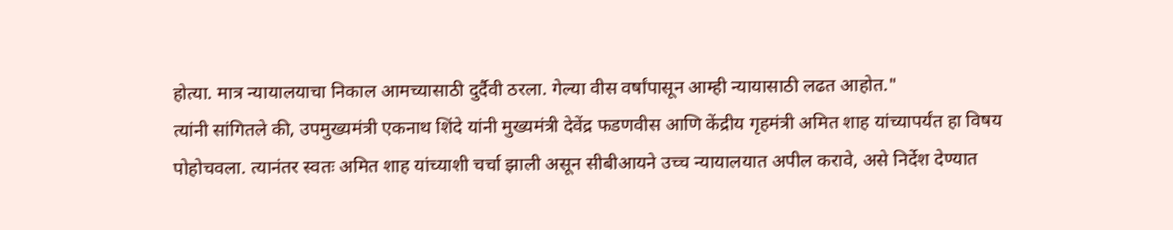होत्या. मात्र न्यायालयाचा निकाल आमच्यासाठी दुर्दैवी ठरला. गेल्या वीस वर्षांपासून आम्ही न्यायासाठी लढत आहोत."
त्यांनी सांगितले की, उपमुख्यमंत्री एकनाथ शिंदे यांनी मुख्यमंत्री देवेंद्र फडणवीस आणि केंद्रीय गृहमंत्री अमित शाह यांच्यापर्यंत हा विषय पोहोचवला. त्यानंतर स्वतः अमित शाह यांच्याशी चर्चा झाली असून सीबीआयने उच्च न्यायालयात अपील करावे, असे निर्देश देण्यात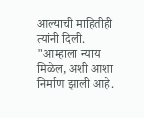आल्याची माहितीही त्यांनी दिली.
"आम्हाला न्याय मिळेल, अशी आशा निर्माण झाली आहे.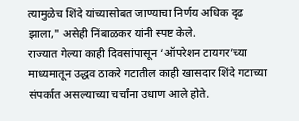त्यामुळेच शिंदे यांच्यासोबत जाण्याचा निर्णय अधिक दृढ झाला," असेही निंबाळकर यांनी स्पष्ट केले.
राज्यात गेल्या काही दिवसांपासून ‘ऑपरेशन टायगर’च्या माध्यमातून उद्धव ठाकरे गटातील काही खासदार शिंदे गटाच्या संपर्कात असल्याच्या चर्चांना उधाण आले होते.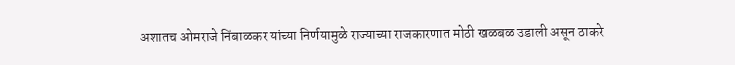अशातच ओमराजे निंबाळकर यांच्या निर्णयामुळे राज्याच्या राजकारणात मोठी खळबळ उडाली असून ठाकरे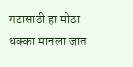गटासाठी हा मोठा धक्का मानला जात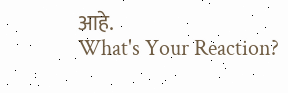आहे.
What's Your Reaction?